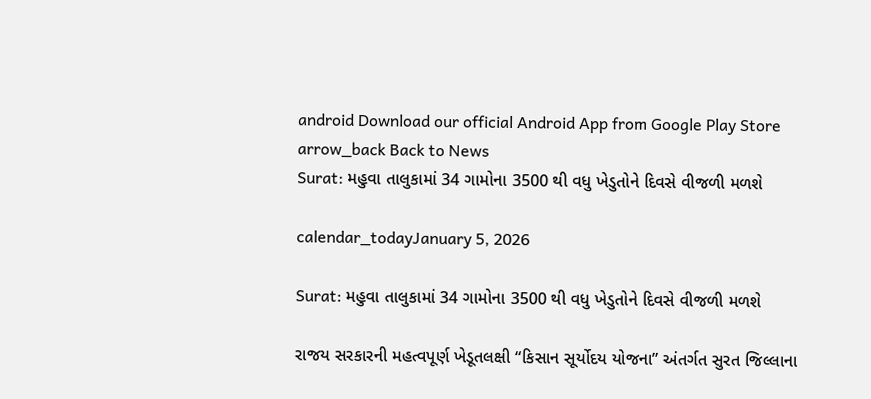android Download our official Android App from Google Play Store
arrow_back Back to News
Surat: મહુવા તાલુકામાં 34 ગામોના 3500 થી વધુ ખેડુતોને દિવસે વીજળી મળશે

calendar_todayJanuary 5, 2026

Surat: મહુવા તાલુકામાં 34 ગામોના 3500 થી વધુ ખેડુતોને દિવસે વીજળી મળશે

રાજય સરકારની મહત્વપૂર્ણ ખેડૂતલક્ષી “કિસાન સૂર્યોદય યોજના” અંતર્ગત સુરત જિલ્લાના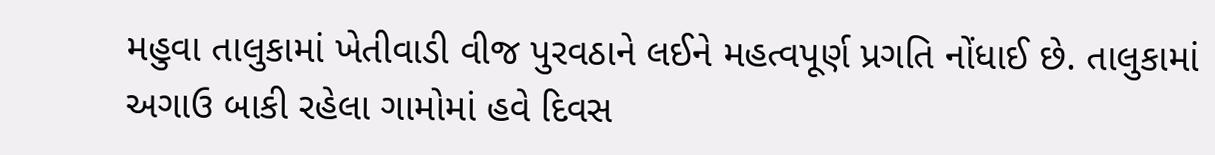મહુવા તાલુકામાં ખેતીવાડી વીજ પુરવઠાને લઈને મહત્વપૂર્ણ પ્રગતિ નોંધાઈ છે. તાલુકામાં અગાઉ બાકી રહેલા ગામોમાં હવે દિવસ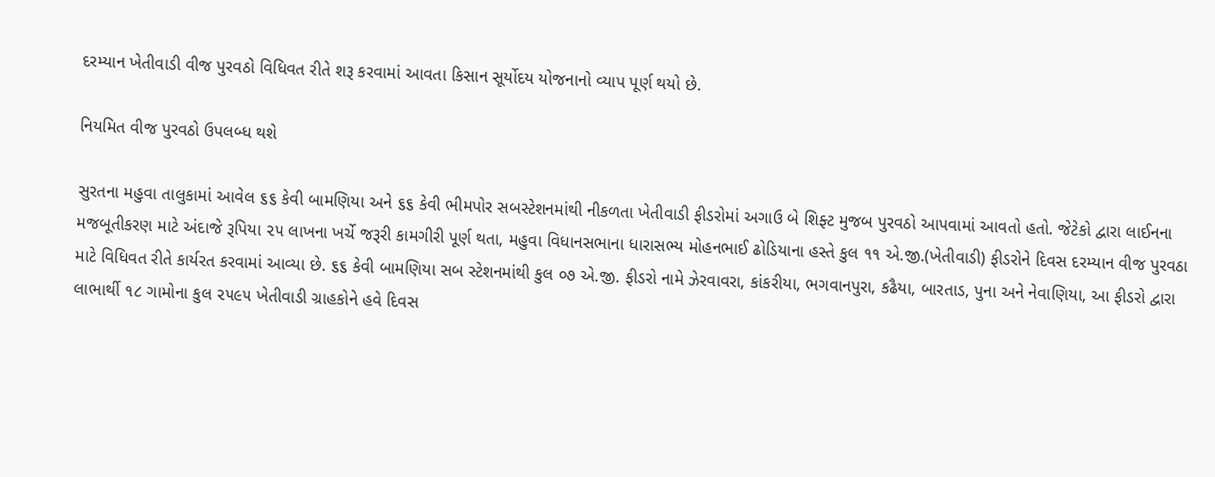દરમ્યાન ખેતીવાડી વીજ પુરવઠો વિધિવત રીતે શરૂ કરવામાં આવતા કિસાન સૂર્યોદય યોજનાનો વ્યાપ પૂર્ણ થયો છે.

નિયમિત વીજ પુરવઠો ઉપલબ્ધ થશે

સુરતના મહુવા તાલુકામાં આવેલ ૬૬ કેવી બામણિયા અને ૬૬ કેવી ભીમપોર સબસ્ટેશનમાંથી નીકળતા ખેતીવાડી ફીડરોમાં અગાઉ બે શિફ્ટ મુજબ પુરવઠો આપવામાં આવતો હતો. જેટેકો દ્વારા લાઈનના મજબૂતીકરણ માટે અંદાજે રૂપિયા ૨૫ લાખના ખર્ચે જરૂરી કામગીરી પૂર્ણ થતા, મહુવા વિધાનસભાના ધારાસભ્ય મોહનભાઈ ઢોડિયાના હસ્તે કુલ ૧૧ એ.જી.(ખેતીવાડી) ફીડરોને દિવસ દરમ્યાન વીજ પુરવઠા માટે વિધિવત રીતે કાર્યરત કરવામાં આવ્યા છે. ૬૬ કેવી બામણિયા સબ સ્ટેશનમાંથી કુલ ૦૭ એ.જી. ફીડરો નામે ઝેરવાવરા, કાંકરીયા, ભગવાનપુરા, કઢૈયા, બારતાડ, પુના અને નેવાણિયા, આ ફીડરો દ્વારા લાભાર્થી ૧૮ ગામોના કુલ ૨૫૯૫ ખેતીવાડી ગ્રાહકોને હવે દિવસ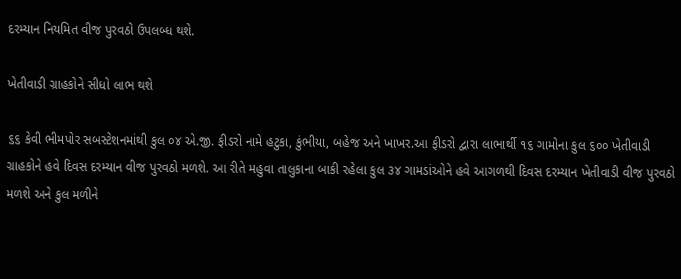દરમ્યાન નિયમિત વીજ પુરવઠો ઉપલબ્ધ થશે.

ખેતીવાડી ગ્રાહકોને સીધો લાભ થશે

૬૬ કેવી ભીમપોર સબસ્ટેશનમાંથી કુલ ૦૪ એ.જી. ફીડરો નામે હટુકા, કુંભીયા, બહેજ અને ખાખર.આ ફીડરો દ્વારા લાભાર્થી ૧૬ ગામોના કુલ ૬૦૦ ખેતીવાડી ગ્રાહકોને હવે દિવસ દરમ્યાન વીજ પુરવઠો મળશે. આ રીતે મહુવા તાલુકાના બાકી રહેલા કુલ ૩૪ ગામડાંઓને હવે આગળથી દિવસ દરમ્યાન ખેતીવાડી વીજ પુરવઠો મળશે અને કુલ મળીને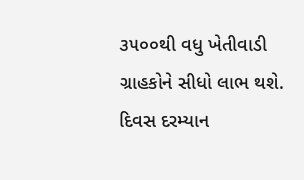૩૫૦૦થી વધુ ખેતીવાડી ગ્રાહકોને સીધો લાભ થશે. દિવસ દરમ્યાન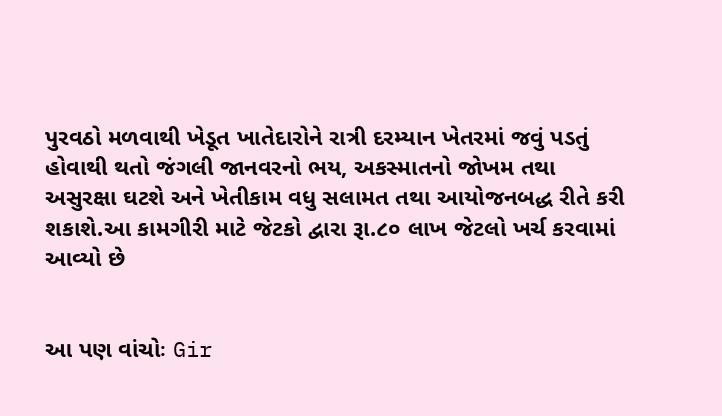પુરવઠો મળવાથી ખેડૂત ખાતેદારોને રાત્રી દરમ્યાન ખેતરમાં જવું પડતું હોવાથી થતો જંગલી જાનવરનો ભય, અકસ્માતનો જોખમ તથા અસુરક્ષા ઘટશે અને ખેતીકામ વધુ સલામત તથા આયોજનબદ્ધ રીતે કરી શકાશે.આ કામગીરી માટે જેટકો દ્વારા રૂા.૮૦ લાખ જેટલો ખર્ચ કરવામાં આવ્યો છે


આ પણ વાંચોઃ Gir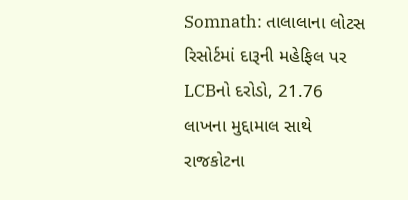Somnath: તાલાલાના લોટસ રિસોર્ટમાં દારૂની મહેફિલ પર LCBનો દરોડો, 21.76 લાખના મુદ્દામાલ સાથે રાજકોટના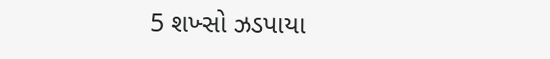5 શખ્સો ઝડપાયા